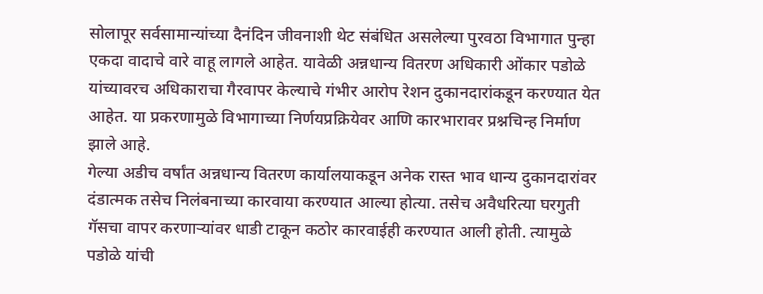सोलापूर सर्वसामान्यांच्या दैनंदिन जीवनाशी थेट संबंधित असलेल्या पुरवठा विभागात पुन्हा एकदा वादाचे वारे वाहू लागले आहेत. यावेळी अन्नधान्य वितरण अधिकारी ओंकार पडोळे यांच्यावरच अधिकाराचा गैरवापर केल्याचे गंभीर आरोप रेशन दुकानदारांकडून करण्यात येत आहेत. या प्रकरणामुळे विभागाच्या निर्णयप्रक्रियेवर आणि कारभारावर प्रश्नचिन्ह निर्माण झाले आहे.
गेल्या अडीच वर्षांत अन्नधान्य वितरण कार्यालयाकडून अनेक रास्त भाव धान्य दुकानदारांवर दंडात्मक तसेच निलंबनाच्या कारवाया करण्यात आल्या होत्या. तसेच अवैधरित्या घरगुती गॅसचा वापर करणाऱ्यांवर धाडी टाकून कठोर कारवाईही करण्यात आली होती. त्यामुळे पडोळे यांची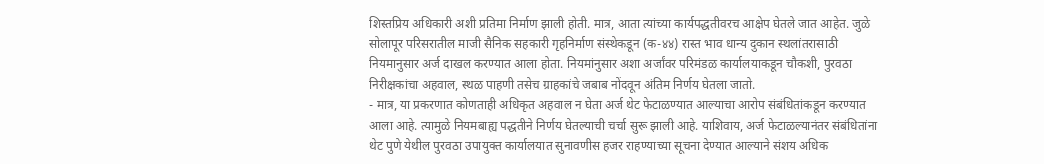शिस्तप्रिय अधिकारी अशी प्रतिमा निर्माण झाली होती. मात्र, आता त्यांच्या कार्यपद्धतीवरच आक्षेप घेतले जात आहेत. जुळे सोलापूर परिसरातील माजी सैनिक सहकारी गृहनिर्माण संस्थेकडून (क-४४) रास्त भाव धान्य दुकान स्थलांतरासाठी नियमानुसार अर्ज दाखल करण्यात आला होता. नियमांनुसार अशा अर्जांवर परिमंडळ कार्यालयाकडून चौकशी, पुरवठा निरीक्षकांचा अहवाल, स्थळ पाहणी तसेच ग्राहकांचे जबाब नोंदवून अंतिम निर्णय घेतला जातो.
- मात्र, या प्रकरणात कोणताही अधिकृत अहवाल न घेता अर्ज थेट फेटाळण्यात आल्याचा आरोप संबंधितांकडून करण्यात आला आहे. त्यामुळे नियमबाह्य पद्धतीने निर्णय घेतल्याची चर्चा सुरू झाली आहे. याशिवाय, अर्ज फेटाळल्यानंतर संबंधितांना थेट पुणे येथील पुरवठा उपायुक्त कार्यालयात सुनावणीस हजर राहण्याच्या सूचना देण्यात आल्याने संशय अधिक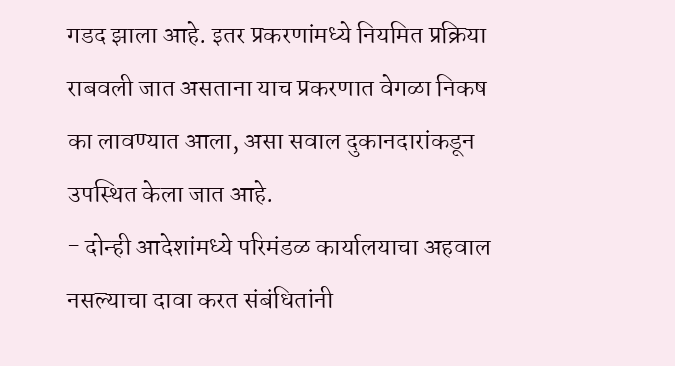गडद झाला आहे. इतर प्रकरणांमध्ये नियमित प्रक्रिया राबवली जात असताना याच प्रकरणात वेगळा निकष का लावण्यात आला, असा सवाल दुकानदारांकडून उपस्थित केला जात आहे.
- दोन्ही आदेशांमध्ये परिमंडळ कार्यालयाचा अहवाल नसल्याचा दावा करत संबंधितांनी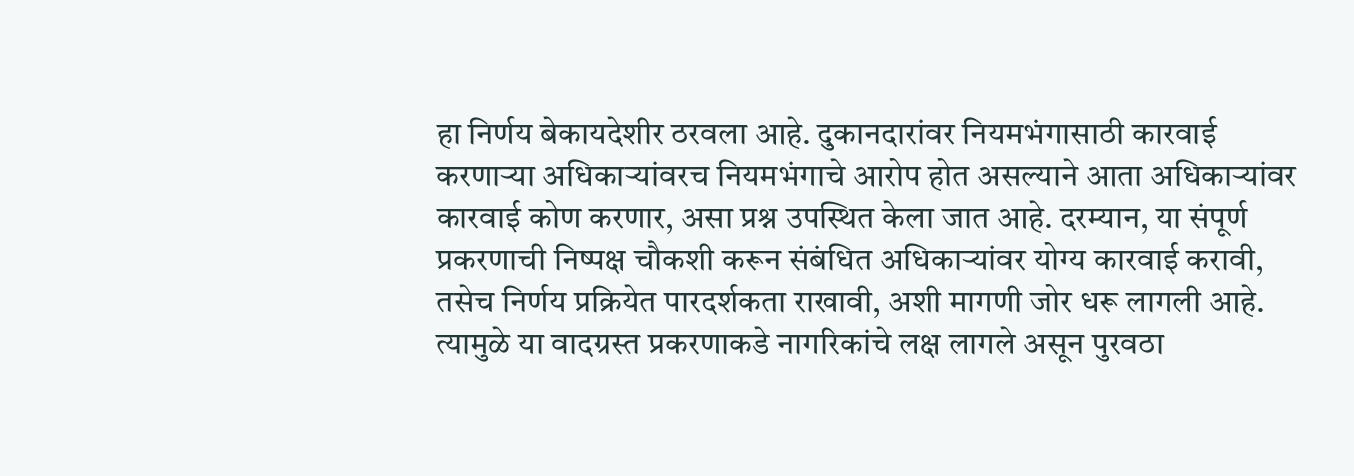हा निर्णय बेकायदेशीर ठरवला आहे. दुकानदारांवर नियमभंगासाठी कारवाई करणाऱ्या अधिकाऱ्यांवरच नियमभंगाचे आरोप होत असल्याने आता अधिकाऱ्यांवर कारवाई कोण करणार, असा प्रश्न उपस्थित केला जात आहे. दरम्यान, या संपूर्ण प्रकरणाची निष्पक्ष चौकशी करून संबंधित अधिकाऱ्यांवर योग्य कारवाई करावी, तसेच निर्णय प्रक्रियेत पारदर्शकता राखावी, अशी मागणी जोर धरू लागली आहे. त्यामुळे या वादग्रस्त प्रकरणाकडे नागरिकांचे लक्ष लागले असून पुरवठा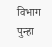विभाग पुन्हा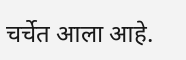चर्चेत आला आहे.